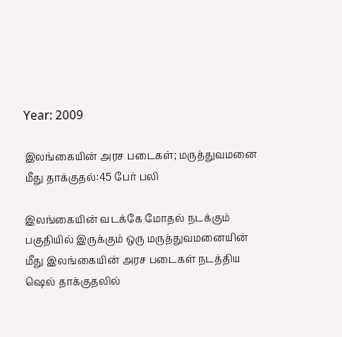Year: 2009

இலங்கையின் அரச படைகள்; மருத்துவமனை மீது தாக்குதல்:45 பேர் பலி

இலங்கையின் வடக்கே மோதல் நடக்கும் பகுதியில் இருக்கும் ஒரு மருத்துவமனையின் மீது இலங்கையின் அரச படைகள் நடத்திய ஷெல் தாக்குதலில்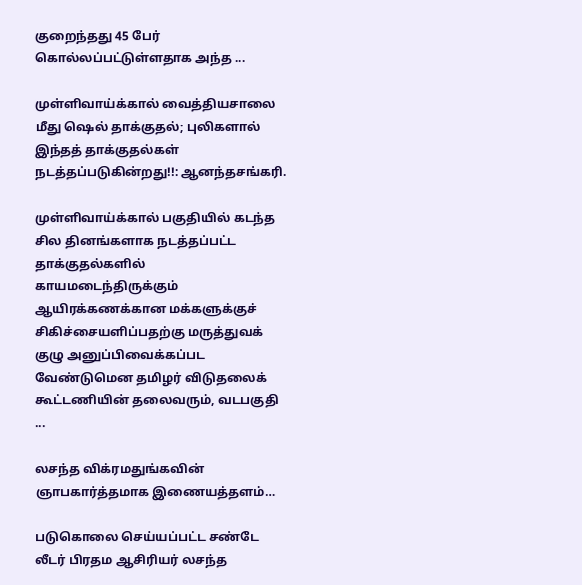குறைந்தது 45 பேர் கொல்லப்பட்டுள்ளதாக அந்த ...

முள்ளிவாய்க்கால் வைத்தியசாலை மீது ஷெல் தாக்குதல்; புலிகளால் இந்தத் தாக்குதல்கள் நடத்தப்படுகின்றது!!: ஆனந்தசங்கரி.

முள்ளிவாய்க்கால் பகுதியில் கடந்த சில தினங்களாக நடத்தப்பட்ட தாக்குதல்களில் காயமடைந்திருக்கும் ஆயிரக்கணக்கான மக்களுக்குச் சிகிச்சையளிப்பதற்கு மருத்துவக் குழு அனுப்பிவைக்கப்பட வேண்டுமென தமிழர் விடுதலைக் கூட்டணியின் தலைவரும், வடபகுதி ...

லசந்த விக்ரமதுங்கவின் ஞாபகார்த்தமாக இணையத்தளம்…

படுகொலை செய்யப்பட்ட சண்டே லீடர் பிரதம ஆசிரியர் லசந்த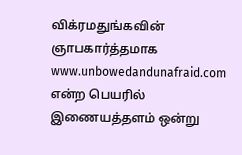விக்ரமதுங்கவின் ஞாபகார்த்தமாக www.unbowedandunafraid.com என்ற பெயரில் இணையத்தளம் ஒன்று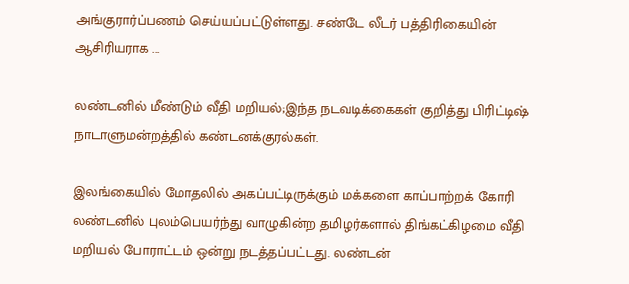அங்குரார்ப்பணம் செய்யப்பட்டுள்ளது. சண்டே லீடர் பத்திரிகையின் ஆசிரியராக ...

லண்டனில் மீண்டும் வீதி மறியல்;இந்த நடவடிக்கைகள் குறித்து பிரிட்டிஷ் நாடாளுமன்றத்தில் கண்டனக்குரல்கள்.

இலங்கையில் மோதலில் அகப்பட்டிருக்கும் மக்களை காப்பாற்றக் கோரி லண்டனில் புலம்பெயர்ந்து வாழுகின்ற தமிழர்களால் திங்கட்கிழமை வீதி மறியல் போராட்டம் ஒன்று நடத்தப்பட்டது. லண்டன்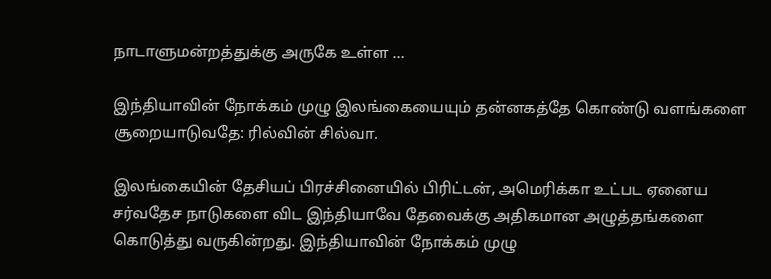நாடாளுமன்றத்துக்கு அருகே உள்ள ...

இந்தியாவின் நோக்கம் முழு இலங்கையையும் தன்னகத்தே கொண்டு வளங்களை சூறையாடுவதே: ரில்வின் சில்வா.

இலங்கையின் தேசியப் பிரச்சினையில் பிரிட்டன், அமெரிக்கா உட்பட ஏனைய சர்வதேச நாடுகளை விட இந்தியாவே தேவைக்கு அதிகமான அழுத்தங்களை கொடுத்து வருகின்றது. இந்தியாவின் நோக்கம் முழு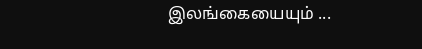இலங்கையையும் ...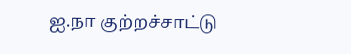ஐ.நா குற்றச்சாட்டு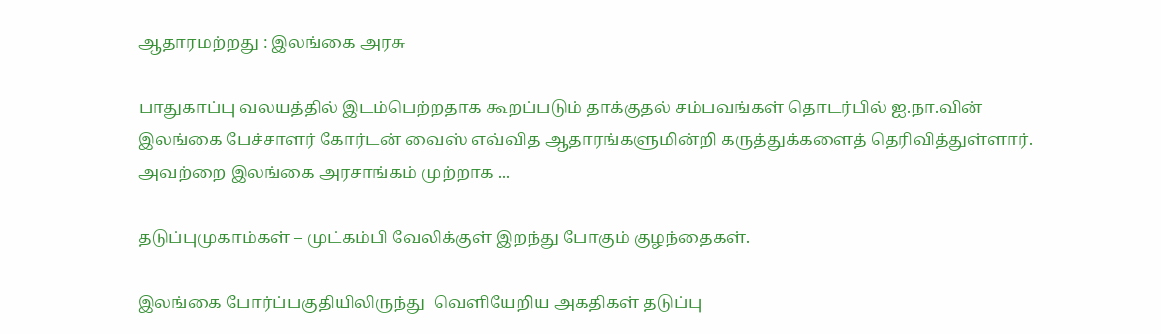ஆதாரமற்றது : இலங்கை அரசு

பாதுகாப்பு வலயத்தில் இடம்பெற்றதாக கூறப்படும் தாக்குதல் சம்பவங்கள் தொடர்பில் ஐ.நா.வின் இலங்கை பேச்சாளர் கோர்டன் வைஸ் எவ்வித ஆதாரங்களுமின்றி கருத்துக்களைத் தெரிவித்துள்ளார். அவற்றை இலங்கை அரசாங்கம் முற்றாக ...

தடுப்புமுகாம்கள் – முட்கம்பி வேலிக்குள் இறந்து போகும் குழந்தைகள்.

இலங்கை போர்ப்பகுதியிலிருந்து  வெளியேறிய அகதிகள் தடுப்பு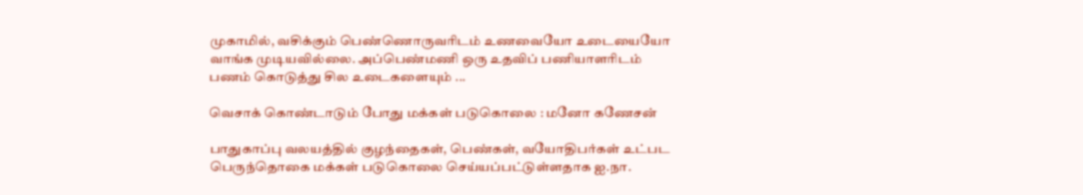முகாமில், வசிக்கும் பெண்ணொருவரிடம் உணவையோ உடையையோ வாங்க முடியவில்லை. அப்பெண்மணி ஒரு உதவிப் பணியாளரிடம் பணம் கொடுத்து சில உடைகளையும் ...

வெசாக் கொண்டாடும் போது மக்கள் படுகொலை : மனோ கணேசன்

பாதுகாப்பு வலயத்தில் குழந்தைகள், பெண்கள், வயோதிபர்கள் உட்பட பெருந்தொகை மக்கள் படுகொலை செய்யப்பட்டுள்ளதாக ஐ.நா.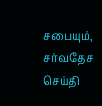சபையும், சர்வதேச செய்தி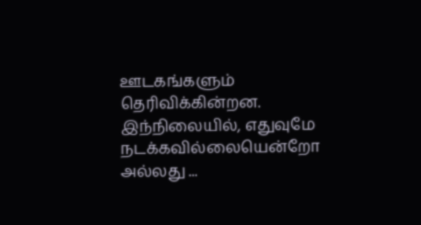ஊடகங்களும் தெரிவிக்கின்றன. இந்நிலையில், எதுவுமே நடக்கவில்லையென்றோ அல்லது ...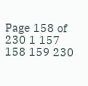Page 158 of 230 1 157 158 159 230